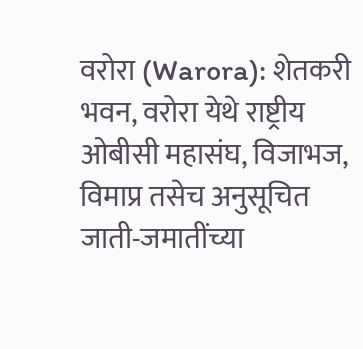वरोरा (Warora): शेतकरी भवन, वरोरा येथे राष्ट्रीय ओबीसी महासंघ, विजाभज, विमाप्र तसेच अनुसूचित जाती-जमातींच्या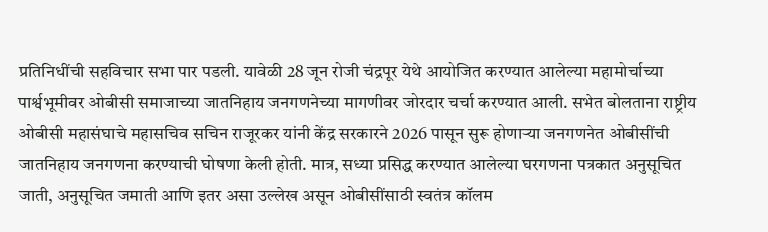प्रतिनिधींची सहविचार सभा पार पडली. यावेळी 28 जून रोजी चंद्रपूर येथे आयोजित करण्यात आलेल्या महामोर्चाच्या पार्श्वभूमीवर ओबीसी समाजाच्या जातनिहाय जनगणनेच्या मागणीवर जोरदार चर्चा करण्यात आली. सभेत बोलताना राष्ट्रीय ओबीसी महासंघाचे महासचिव सचिन राजूरकर यांनी केंद्र सरकारने 2026 पासून सुरू होणाऱ्या जनगणनेत ओबीसींची जातनिहाय जनगणना करण्याची घोषणा केली होती. मात्र, सध्या प्रसिद्ध करण्यात आलेल्या घरगणना पत्रकात अनुसूचित जाती, अनुसूचित जमाती आणि इतर असा उल्लेख असून ओबीसींसाठी स्वतंत्र कॉलम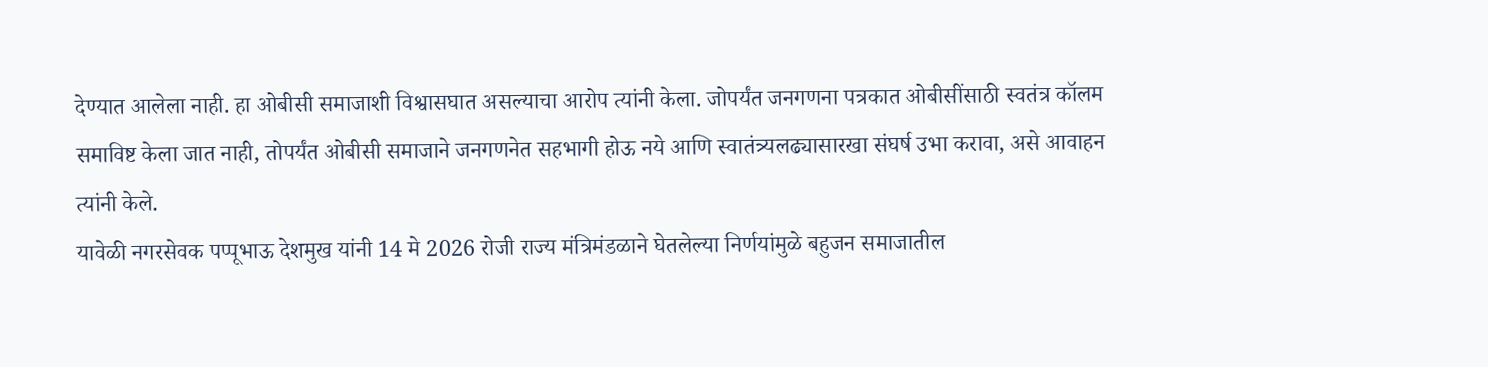देण्यात आलेला नाही. हा ओबीसी समाजाशी विश्वासघात असल्याचा आरोप त्यांनी केला. जोपर्यंत जनगणना पत्रकात ओबीसींसाठी स्वतंत्र कॉलम समाविष्ट केला जात नाही, तोपर्यंत ओबीसी समाजाने जनगणनेत सहभागी होऊ नये आणि स्वातंत्र्यलढ्यासारखा संघर्ष उभा करावा, असे आवाहन त्यांनी केले.
यावेळी नगरसेवक पप्पूभाऊ देशमुख यांनी 14 मे 2026 रोजी राज्य मंत्रिमंडळाने घेतलेल्या निर्णयांमुळे बहुजन समाजातील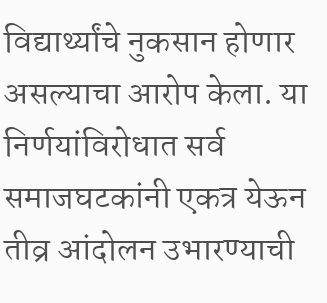विद्यार्थ्यांचे नुकसान होणार असल्याचा आरोप केला. या निर्णयांविरोधात सर्व समाजघटकांनी एकत्र येऊन तीव्र आंदोलन उभारण्याची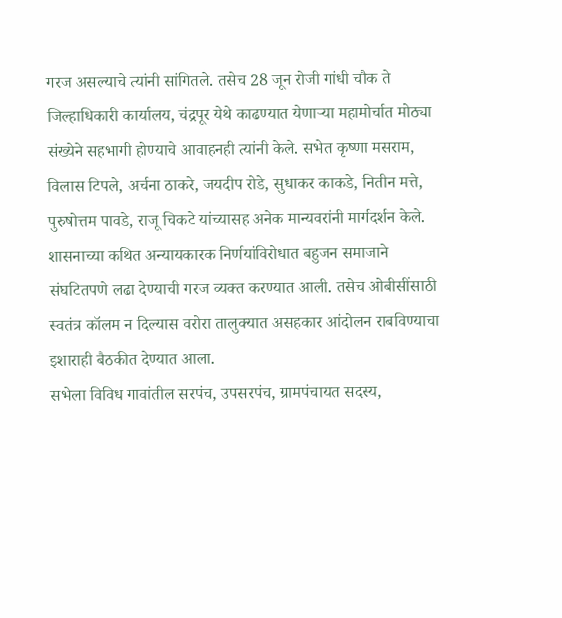गरज असल्याचे त्यांनी सांगितले. तसेच 28 जून रोजी गांधी चौक ते जिल्हाधिकारी कार्यालय, चंद्रपूर येथे काढण्यात येणाऱ्या महामोर्चात मोठ्या संख्येने सहभागी होण्याचे आवाहनही त्यांनी केले. सभेत कृष्णा मसराम, विलास टिपले, अर्चना ठाकरे, जयदीप रोडे, सुधाकर काकडे, नितीन मत्ते, पुरुषोत्तम पावडे, राजू चिकटे यांच्यासह अनेक मान्यवरांनी मार्गदर्शन केले. शासनाच्या कथित अन्यायकारक निर्णयांविरोधात बहुजन समाजाने संघटितपणे लढा देण्याची गरज व्यक्त करण्यात आली. तसेच ओबीसींसाठी स्वतंत्र कॉलम न दिल्यास वरोरा तालुक्यात असहकार आंदोलन राबविण्याचा इशाराही बैठकीत देण्यात आला.
सभेला विविध गावांतील सरपंच, उपसरपंच, ग्रामपंचायत सदस्य,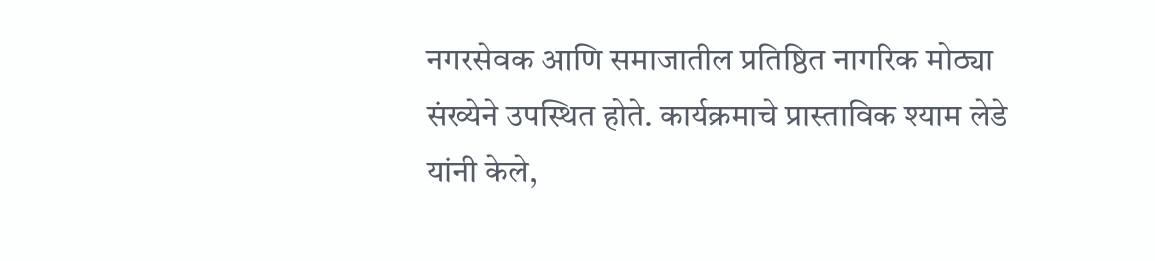नगरसेवक आणि समाजातील प्रतिष्ठित नागरिक मोठ्या संख्येने उपस्थित होते. कार्यक्रमाचे प्रास्ताविक श्याम लेडे यांनी केले,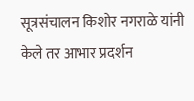सूत्रसंचालन किशोर नगराळे यांनी केले तर आभार प्रदर्शन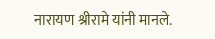नारायण श्रीरामे यांनी मानले.